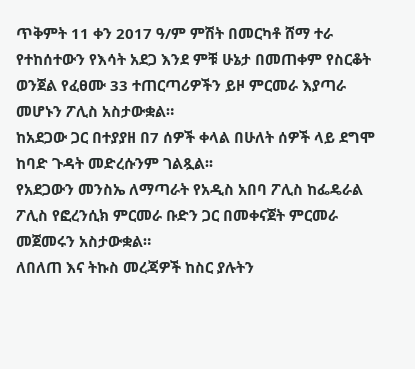ጥቅምት 11 ቀን 2017 ዓ/ም ምሽት በመርካቶ ሸማ ተራ የተከሰተውን የእሳት አደጋ እንደ ምቹ ሁኔታ በመጠቀም የስርቆት ወንጀል የፈፀሙ 33 ተጠርጣሪዎችን ይዞ ምርመራ እያጣራ መሆኑን ፖሊስ አስታውቋል።
ከአደጋው ጋር በተያያዘ በ7 ሰዎች ቀላል በሁለት ሰዎች ላይ ደግሞ ከባድ ጉዳት መድረሱንም ገልጿል፡፡
የአደጋውን መንስኤ ለማጣራት የአዲስ አበባ ፖሊስ ከፌዴራል ፖሊስ የፎረንሲክ ምርመራ ቡድን ጋር በመቀናጀት ምርመራ መጀመሩን አስታውቋል።
ለበለጠ እና ትኩስ መረጃዎች ከስር ያሉትን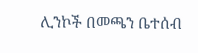ሊንኮች በመጫን ቤተሰብ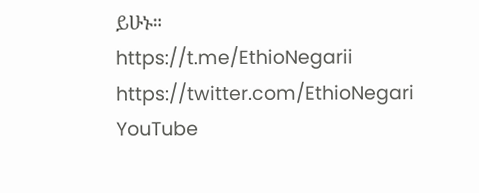ይሁኑ።
https://t.me/EthioNegarii
https://twitter.com/EthioNegari
YouTube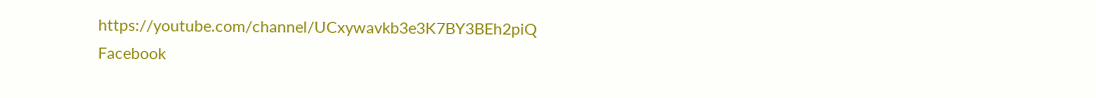https://youtube.com/channel/UCxywavkb3e3K7BY3BEh2piQ
Facebook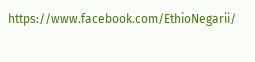https://www.facebook.com/EthioNegarii/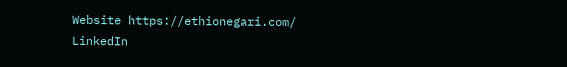Website https://ethionegari.com/
LinkedIn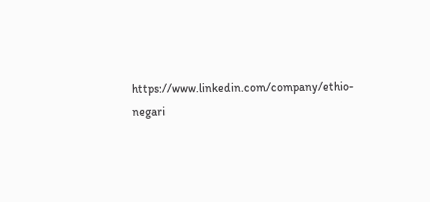https://www.linkedin.com/company/ethio-negari